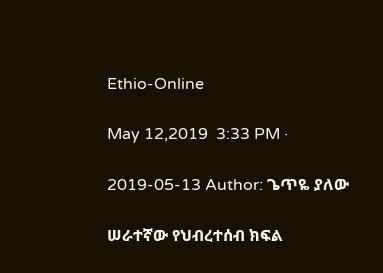Ethio-Online

May 12,2019  3:33 PM ·

2019-05-13 Author: ጌጥዬ ያለው

ሠራተኛው የህብረተሰብ ክፍል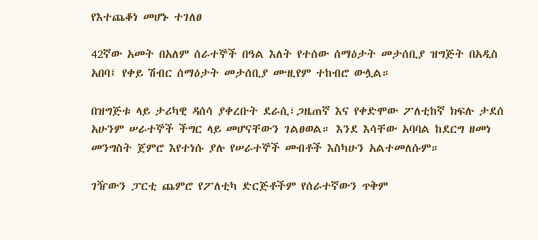የእተጨቆነ መሆኑ ተገለፀ

42ኛው አመት በአለም ሰራተኞች በዓል እለት የተሰው ሰማዕታት መታሰቢያ ዝግጅት በአዲስ አበባ፤ የቀይ ሽብር ሰማዕታት መታሰቢያ ሙዚየም ተከብሮ ውሏል።

በዝግጅቱ ላይ ታሪካዊ ዳሰሳ ያቀረቡት ደራሲ፣ጋዜጠኛ እና የቀድሞው ፖለቲከኛ ክፍሉ ታደሰ አሁንም ሠራተኞች ችግር ላይ መሆናቸውን ገልፀወል። እንደ እሳቸው አባባል ከደርግ ዘመነ መንግስት ጀምሮ እየተነሱ ያሉ የሠራተኞች መብቶች እስካሁን አልተመለሱም።

ገዥውን ፓርቲ ጨምሮ የፖለቲካ ድርጅቶችም የሰራተኛውን ጥቅም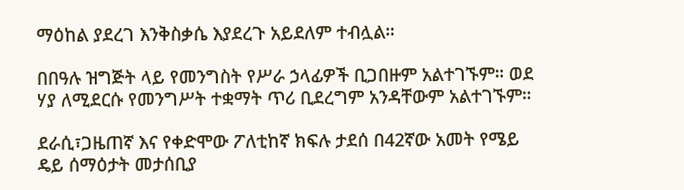ማዕከል ያደረገ እንቅስቃሴ እያደረጉ አይደለም ተብሏል።

በበዓሉ ዝግጅት ላይ የመንግስት የሥራ ኃላፊዎች ቢጋበዙም አልተገኙም። ወደ ሃያ ለሚደርሱ የመንግሥት ተቋማት ጥሪ ቢደረግም አንዳቸውም አልተገኙም።

ደራሲ፣ጋዜጠኛ እና የቀድሞው ፖለቲከኛ ክፍሉ ታደሰ በ42ኛው አመት የሜይ ዴይ ሰማዕታት መታሰቢያ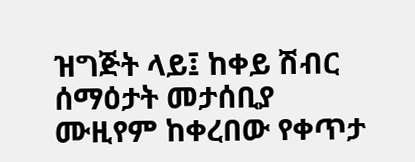ዝግጅት ላይ፤ ከቀይ ሽብር ሰማዕታት መታሰቢያ ሙዚየም ከቀረበው የቀጥታ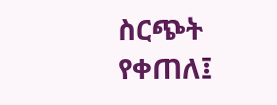ስርጭት የቀጠለ፤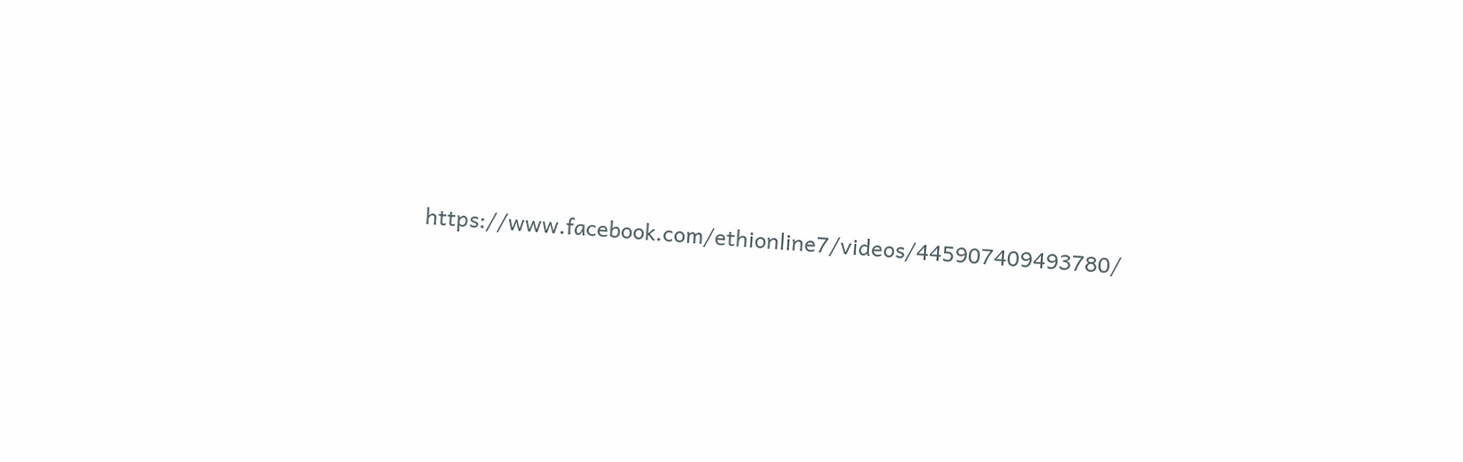https://www.facebook.com/ethionline7/videos/445907409493780/